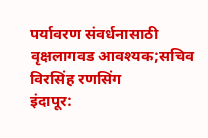पर्यावरण संवर्धनासाठी वृक्षलागवड आवश्यक;सचिव विरसिंह रणसिंग
इंदापूर: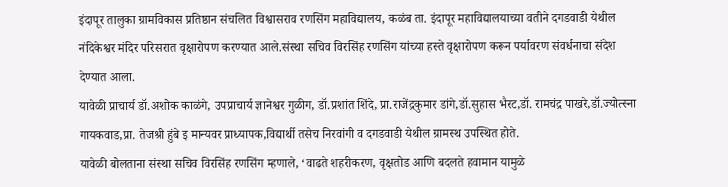इंदापूर तालुका ग्रामविकास प्रतिष्ठान संचलित विश्वासराव रणसिंग महाविद्यालय, कळंब ता. इंदापूर महाविद्यालयाच्या वतीने दगडवाडी येथील नंदिकेश्वर मंदिर परिसरात वृक्षारोपण करण्यात आले.संस्था सचिव विरसिंह रणसिंग यांच्या हस्ते वृक्षारोपण करून पर्यावरण संवर्धनाचा संदेश देण्यात आला.
यावेळी प्राचार्य डॉ.अशोक काळंगे, उपप्राचार्य ज्ञानेश्वर गुळीग, डॉ.प्रशांत शिंदे, प्रा.राजेंद्रकुमार डांगे,डॉ.सुहास भैरट,डॉ. रामचंद्र पाखरे,डॉ.ज्योत्स्ना गायकवाड,प्रा. तेजश्री हुंबे इ मान्यवर प्राध्यापक,विद्यार्थी तसेच निरवांगी व दगडवाडी येथील ग्रामस्थ उपस्थित होते.
यावेळी बोलताना संस्था सचिव विरसिंह रणसिंग म्हणाले, ‘वाढते शहरीकरण, वृक्षतोड आणि बदलते हवामान यामुळे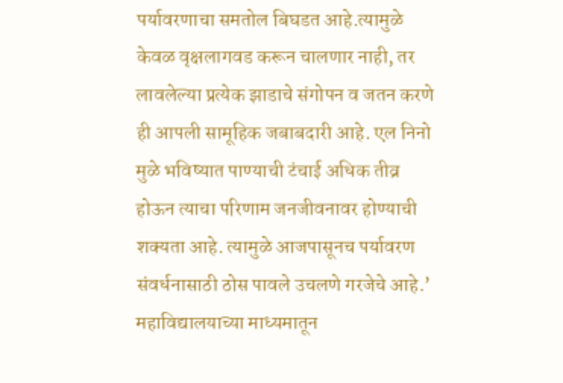पर्यावरणाचा समतोल बिघडत आहे.त्यामुळे केवळ वृक्षलागवड करून चालणार नाही, तर लावलेल्या प्रत्येक झाडाचे संगोपन व जतन करणे ही आपली सामूहिक जबाबदारी आहे. एल निनो मुळे भविष्यात पाण्याची टंचाई अधिक तीव्र होऊन त्याचा परिणाम जनजीवनावर होण्याची शक्यता आहे. त्यामुळे आजपासूनच पर्यावरण संवर्धनासाठी ठोस पावले उचलणे गरजेचे आहे.’
महाविद्यालयाच्या माध्यमातून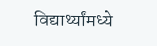विद्यार्थ्यांमध्ये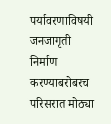पर्यावरणाविषयी जनजागृती निर्माण करण्याबरोबरच परिसरात मोठ्या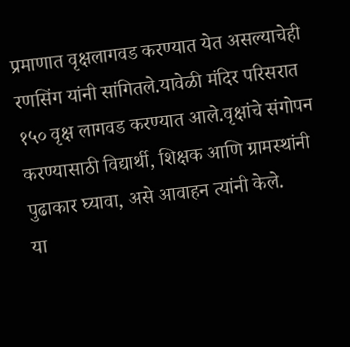प्रमाणात वृक्षलागवड करण्यात येत असल्याचेही रणसिंग यांनी सांगितले.यावेळी मंदिर परिसरात १५० वृक्ष लागवड करण्यात आले.वृक्षांचे संगोपन करण्यासाठी विद्यार्थी, शिक्षक आणि ग्रामस्थांनी पुढाकार घ्यावा, असे आवाहन त्यांनी केले.
या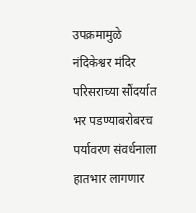उपक्रमामुळे नंदिकेश्वर मंदिर परिसराच्या सौंदर्यात भर पडण्याबरोबरच पर्यावरण संवर्धनाला हातभार लागणार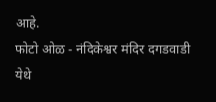आहे.
फोटो ओळ - नंदिकेश्वर मंदिर दगडवाडी येथे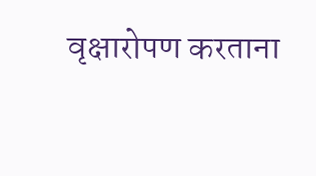वृक्षारोपण करताना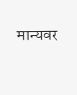मान्यवर